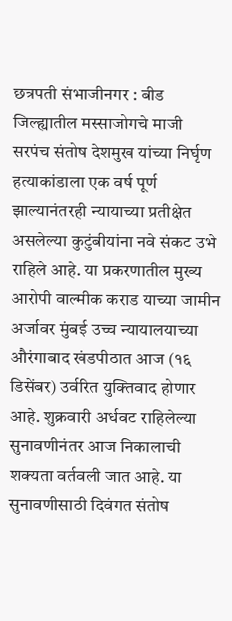छत्रपती संभाजीनगर : बीड जिल्ह्यातील मस्साजोगचे माजी सरपंच संतोष देशमुख यांच्या निर्घृण हत्याकांडाला एक वर्ष पूर्ण झाल्यानंतरही न्यायाच्या प्रतीक्षेत असलेल्या कुटुंबीयांना नवे संकट उभे राहिले आहे. या प्रकरणातील मुख्य आरोपी वाल्मीक कराड याच्या जामीन अर्जावर मुंबई उच्च न्यायालयाच्या औरंगाबाद खंडपीठात आज (१६ डिसेंबर) उर्वरित युक्तिवाद होणार आहे. शुक्रवारी अर्धवट राहिलेल्या सुनावणीनंतर आज निकालाची शक्यता वर्तवली जात आहे. या सुनावणीसाठी दिवंगत संतोष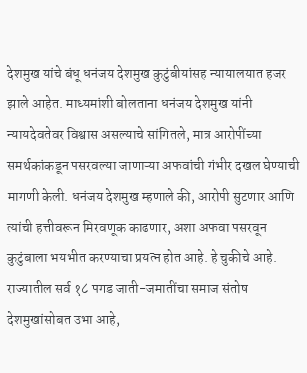देशमुख यांचे बंधू धनंजय देशमुख कुटुंबीयांसह न्यायालयात हजर झाले आहेत. माध्यमांशी बोलताना धनंजय देशमुख यांनी न्यायदेवतेवर विश्वास असल्याचे सांगितले, मात्र आरोपींच्या समर्थकांकडून पसरवल्या जाणाऱ्या अफवांची गंभीर दखल घेण्याची मागणी केली. धनंजय देशमुख म्हणाले की, आरोपी सुटणार आणि त्यांची हत्तीवरून मिरवणूक काढणार, अशा अफवा पसरवून कुटुंबाला भयभीत करण्याचा प्रयत्न होत आहे. हे चुकीचे आहे. राज्यातील सर्व १८ पगड जाती-जमातींचा समाज संतोष देशमुखांसोबत उभा आहे,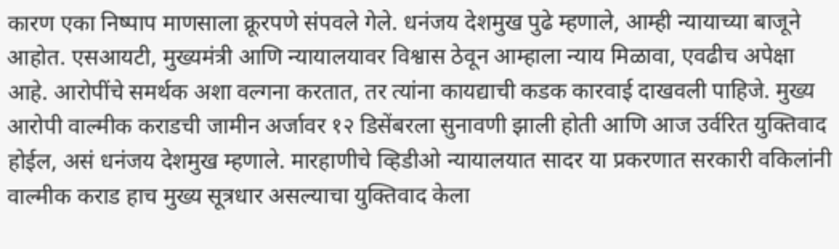कारण एका निष्पाप माणसाला क्रूरपणे संपवले गेले. धनंजय देशमुख पुढे म्हणाले, आम्ही न्यायाच्या बाजूने आहोत. एसआयटी, मुख्यमंत्री आणि न्यायालयावर विश्वास ठेवून आम्हाला न्याय मिळावा, एवढीच अपेक्षा आहे. आरोपींचे समर्थक अशा वल्गना करतात, तर त्यांना कायद्याची कडक कारवाई दाखवली पाहिजे. मुख्य आरोपी वाल्मीक कराडची जामीन अर्जावर १२ डिसेंबरला सुनावणी झाली होती आणि आज उर्वरित युक्तिवाद होईल, असं धनंजय देशमुख म्हणाले. मारहाणीचे व्हिडीओ न्यायालयात सादर या प्रकरणात सरकारी वकिलांनी वाल्मीक कराड हाच मुख्य सूत्रधार असल्याचा युक्तिवाद केला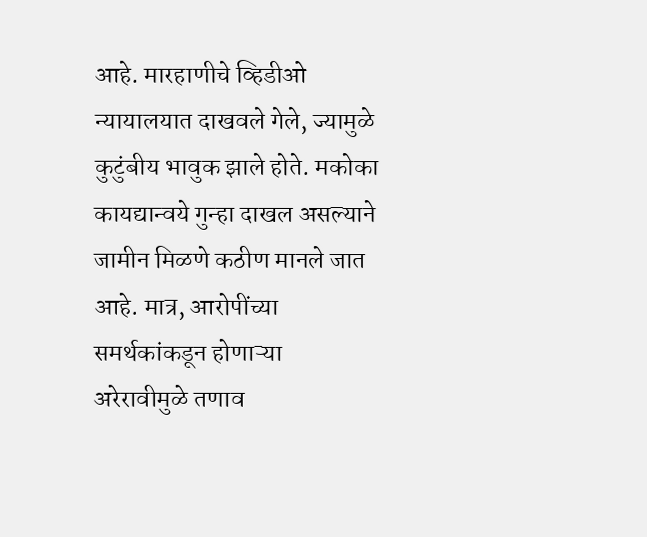आहे. मारहाणीचे व्हिडीओ न्यायालयात दाखवले गेले, ज्यामुळे कुटुंबीय भावुक झाले होते. मकोका कायद्यान्वये गुन्हा दाखल असल्याने जामीन मिळणे कठीण मानले जात आहे. मात्र, आरोपींच्या समर्थकांकडून होणाऱ्या अरेरावीमुळे तणाव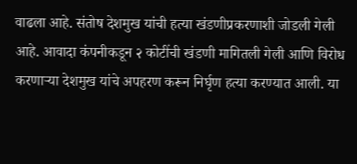वाढला आहे. संतोष देशमुख यांची हत्या खंडणीप्रकरणाशी जोडली गेली आहे. आवादा कंपनीकडून २ कोटींची खंडणी मागितली गेली आणि विरोध करणाऱ्या देशमुख यांचे अपहरण करून निर्घृण हत्या करण्यात आली. या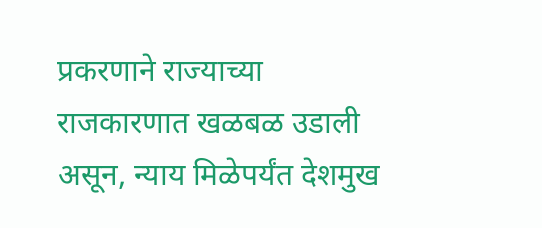प्रकरणाने राज्याच्या राजकारणात खळबळ उडाली असून, न्याय मिळेपर्यंत देशमुख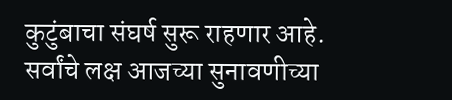कुटुंबाचा संघर्ष सुरू राहणार आहे. सर्वांचे लक्ष आजच्या सुनावणीच्या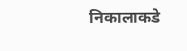निकालाकडे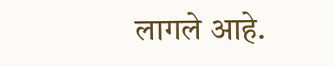लागले आहे.